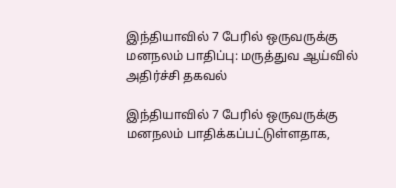இந்தியாவில் 7 பேரில் ஒருவருக்கு மனநலம் பாதிப்பு: மருத்துவ ஆய்வில் அதிர்ச்சி தகவல்

இந்தியாவில் 7 பேரில் ஒருவருக்கு மனநலம் பாதிக்கப்பட்டுள்ளதாக,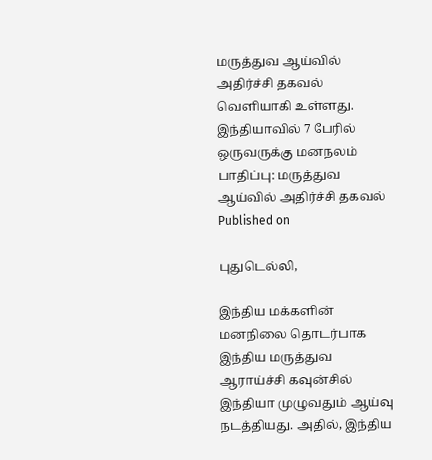மருத்துவ ஆய்வில் அதிர்ச்சி தகவல் வெளியாகி உள்ளது.
இந்தியாவில் 7 பேரில் ஒருவருக்கு மனநலம் பாதிப்பு: மருத்துவ ஆய்வில் அதிர்ச்சி தகவல்
Published on

புதுடெல்லி,

இந்திய மக்களின் மனநிலை தொடர்பாக இந்திய மருத்துவ ஆராய்ச்சி கவுன்சில் இந்தியா முழுவதும் ஆய்வு நடத்தியது. அதில், இந்திய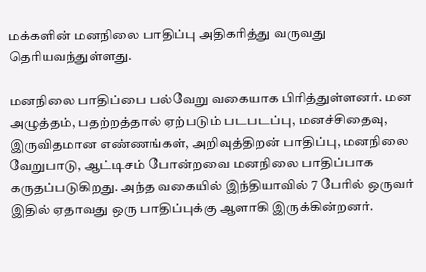மக்களின் மனநிலை பாதிப்பு அதிகரித்து வருவது தெரியவந்துள்ளது.

மனநிலை பாதிப்பை பல்வேறு வகையாக பிரித்துள்ளனர். மன அழுத்தம், பதற்றத்தால் ஏற்படும் படபடப்பு, மனச்சிதைவு, இருவிதமான எண்ணங்கள், அறிவுத்திறன் பாதிப்பு, மனநிலை வேறுபாடு, ஆட்டிசம் போன்றவை மனநிலை பாதிப்பாக கருதப்படுகிறது. அந்த வகையில் இந்தியாவில் 7 பேரில் ஒருவர் இதில் ஏதாவது ஒரு பாதிப்புக்கு ஆளாகி இருக்கின்றனர்.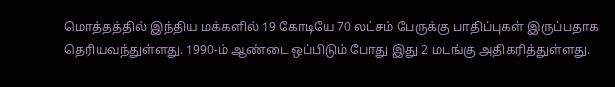மொத்தத்தில் இந்திய மக்களில் 19 கோடியே 70 லட்சம் பேருக்கு பாதிப்புகள் இருப்பதாக தெரியவந்துள்ளது. 1990-ம் ஆண்டை ஒப்பிடும் போது இது 2 மடங்கு அதிகரித்துள்ளது.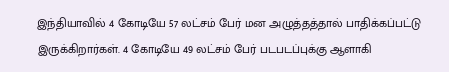இந்தியாவில் 4 கோடியே 57 லட்சம் பேர் மன அழுத்தத்தால் பாதிக்கப்பட்டு இருக்கிறார்கள். 4 கோடியே 49 லட்சம் பேர் படபடப்புக்கு ஆளாகி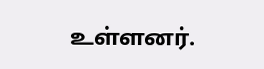உள்ளனர்.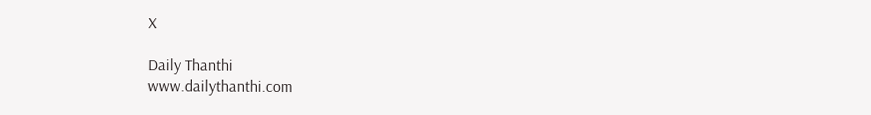X

Daily Thanthi
www.dailythanthi.com